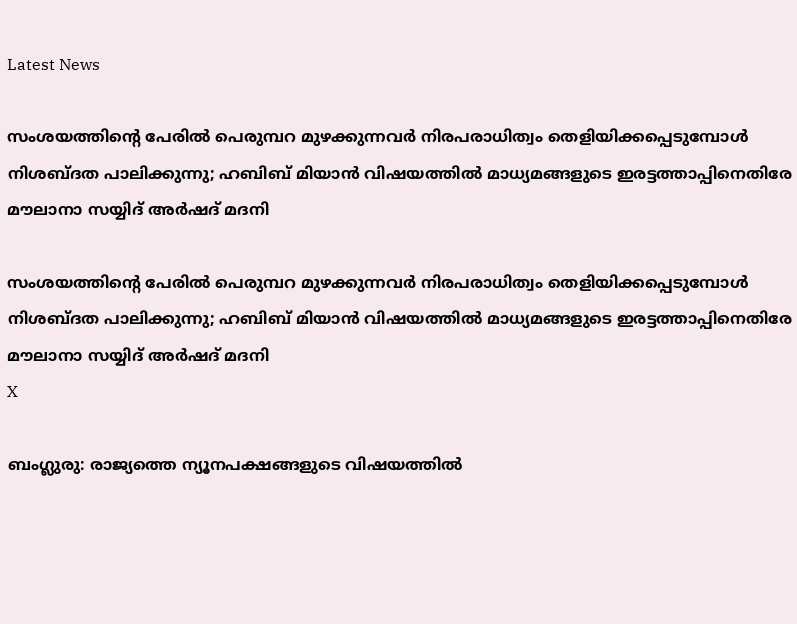Latest News

സംശയത്തിന്റെ പേരില്‍ പെരുമ്പറ മുഴക്കുന്നവര്‍ നിരപരാധിത്വം തെളിയിക്കപ്പെടുമ്പോള്‍ നിശബ്ദത പാലിക്കുന്നു; ഹബിബ് മിയാന്‍ വിഷയത്തില്‍ മാധ്യമങ്ങളുടെ ഇരട്ടത്താപ്പിനെതിരേ മൗലാനാ സയ്യിദ് അര്‍ഷദ് മദനി

സംശയത്തിന്റെ പേരില്‍ പെരുമ്പറ മുഴക്കുന്നവര്‍ നിരപരാധിത്വം തെളിയിക്കപ്പെടുമ്പോള്‍ നിശബ്ദത പാലിക്കുന്നു; ഹബിബ് മിയാന്‍ വിഷയത്തില്‍ മാധ്യമങ്ങളുടെ ഇരട്ടത്താപ്പിനെതിരേ മൗലാനാ സയ്യിദ് അര്‍ഷദ് മദനി
X

ബംഗ്ലുരു: രാജ്യത്തെ ന്യൂനപക്ഷങ്ങളുടെ വിഷയത്തില്‍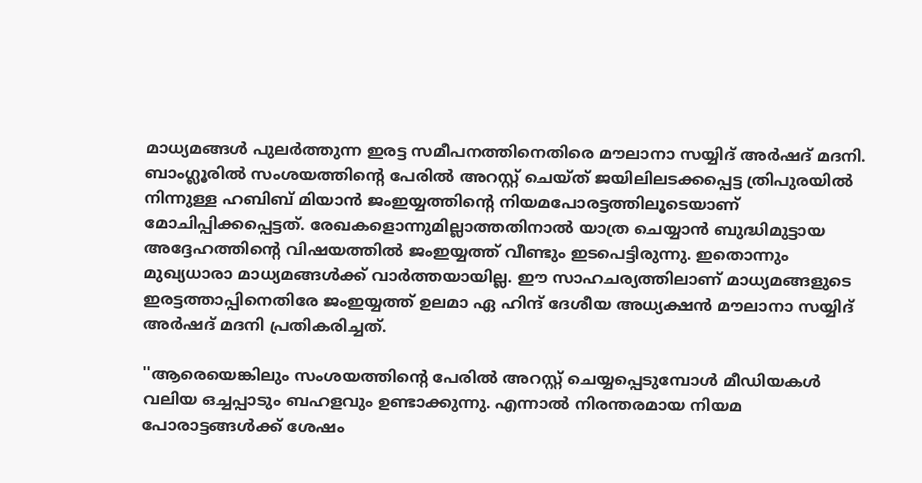മാധ്യമങ്ങള്‍ പുലര്‍ത്തുന്ന ഇരട്ട സമീപനത്തിനെതിരെ മൗലാനാ സയ്യിദ് അര്‍ഷദ് മദനി. ബാംഗ്ലൂരില്‍ സംശയത്തിന്റെ പേരില്‍ അറസ്റ്റ് ചെയ്ത് ജയിലിലടക്കപ്പെട്ട ത്രിപുരയില്‍ നിന്നുള്ള ഹബിബ് മിയാന്‍ ജംഇയ്യത്തിന്റെ നിയമപോരട്ടത്തിലൂടെയാണ് മോചിപ്പിക്കപ്പെട്ടത്. രേഖകളൊന്നുമില്ലാത്തതിനാല്‍ യാത്ര ചെയ്യാന്‍ ബുദ്ധിമുട്ടായ അദ്ദേഹത്തിന്റെ വിഷയത്തില്‍ ജംഇയ്യത്ത് വീണ്ടും ഇടപെട്ടിരുന്നു. ഇതൊന്നും മുഖ്യധാരാ മാധ്യമങ്ങള്‍ക്ക് വാര്‍ത്തയായില്ല. ഈ സാഹചര്യത്തിലാണ് മാധ്യമങ്ങളുടെ ഇരട്ടത്താപ്പിനെതിരേ ജംഇയ്യത്ത് ഉലമാ ഏ ഹിന്ദ് ദേശീയ അധ്യക്ഷൻ മൗലാനാ സയ്യിദ് അര്‍ഷദ് മദനി പ്രതികരിച്ചത്.

''ആരെയെങ്കിലും സംശയത്തിന്റെ പേരില്‍ അറസ്റ്റ് ചെയ്യപ്പെടുമ്പോള്‍ മീഡിയകള്‍ വലിയ ഒച്ചപ്പാടും ബഹളവും ഉണ്ടാക്കുന്നു. എന്നാല്‍ നിരന്തരമായ നിയമ പോരാട്ടങ്ങള്‍ക്ക് ശേഷം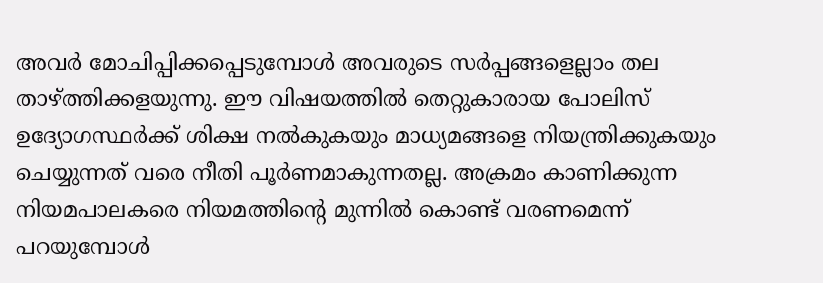അവര്‍ മോചിപ്പിക്കപ്പെടുമ്പോള്‍ അവരുടെ സര്‍പ്പങ്ങളെല്ലാം തല താഴ്ത്തിക്കളയുന്നു. ഈ വിഷയത്തില്‍ തെറ്റുകാരായ പോലിസ് ഉദ്യോഗസ്ഥര്‍ക്ക് ശിക്ഷ നല്‍കുകയും മാധ്യമങ്ങളെ നിയന്ത്രിക്കുകയും ചെയ്യുന്നത് വരെ നീതി പൂര്‍ണമാകുന്നതല്ല. അക്രമം കാണിക്കുന്ന നിയമപാലകരെ നിയമത്തിന്റെ മുന്നില്‍ കൊണ്ട് വരണമെന്ന് പറയുമ്പോള്‍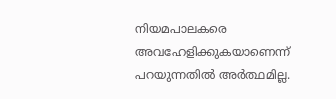നിയമപാലകരെ അവഹേളിക്കുകയാണെന്ന് പറയുന്നതില്‍ അര്‍ത്ഥമില്ല.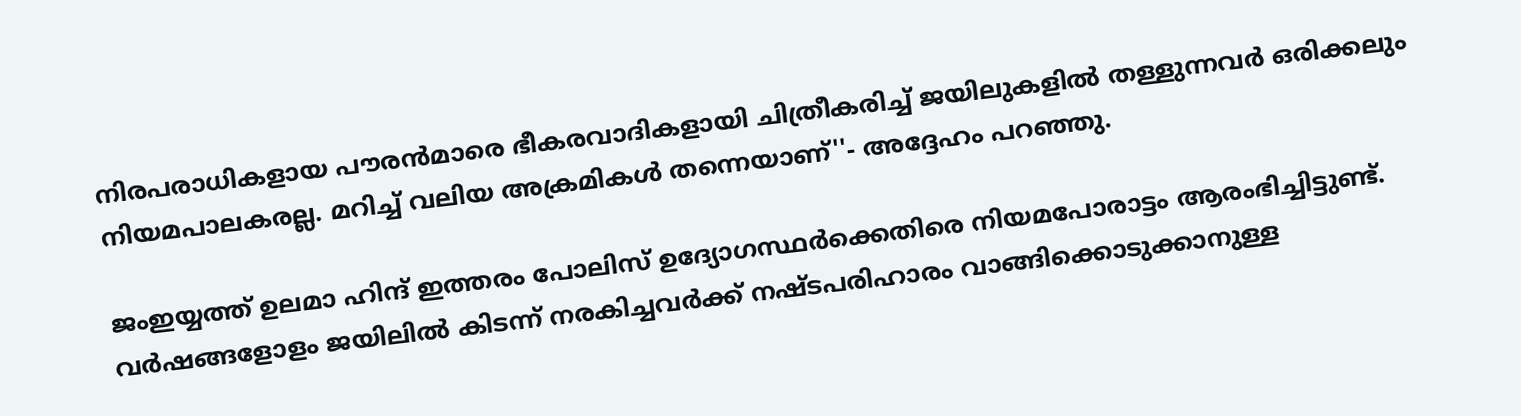നിരപരാധികളായ പൗരന്‍മാരെ ഭീകരവാദികളായി ചിത്രീകരിച്ച് ജയിലുകളില്‍ തള്ളുന്നവര്‍ ഒരിക്കലും നിയമപാലകരല്ല. മറിച്ച് വലിയ അക്രമികള്‍ തന്നെയാണ്''- അദ്ദേഹം പറഞ്ഞു.

ജംഇയ്യത്ത് ഉലമാ ഹിന്ദ് ഇത്തരം പോലിസ് ഉദ്യോഗസ്ഥര്‍ക്കെതിരെ നിയമപോരാട്ടം ആരംഭിച്ചിട്ടുണ്ട്. വര്‍ഷങ്ങളോളം ജയിലില്‍ കിടന്ന് നരകിച്ചവര്‍ക്ക് നഷ്ടപരിഹാരം വാങ്ങിക്കൊടുക്കാനുള്ള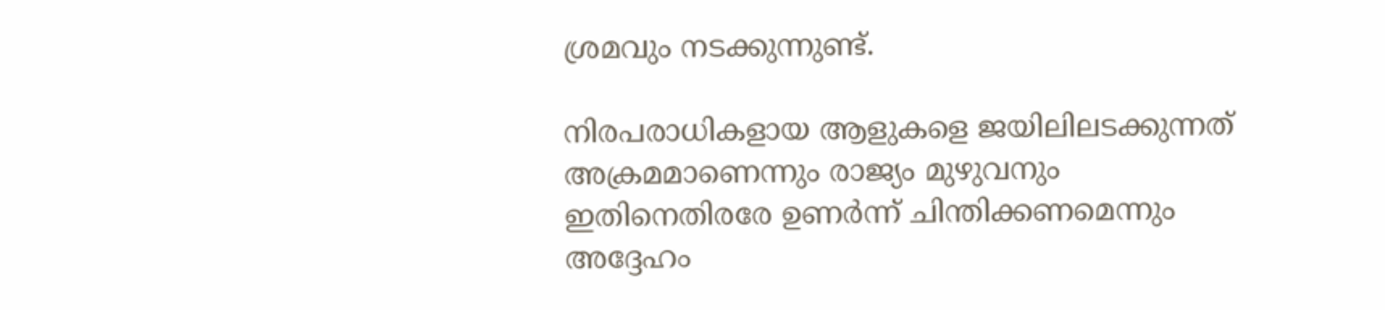ശ്രമവും നടക്കുന്നുണ്ട്.

നിരപരാധികളായ ആളുകളെ ജയിലിലടക്കുന്നത് അക്രമമാണെന്നും രാജ്യം മുഴുവനും ഇതിനെതിരരേ ഉണര്‍ന്ന് ചിന്തിക്കണമെന്നും അദ്ദേഹം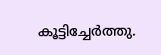കൂട്ടിച്ചേര്‍ത്തു.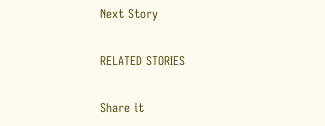Next Story

RELATED STORIES

Share it